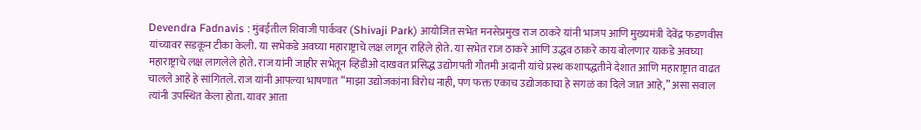Devendra Fadnavis : मुंबईतील शिवाजी पार्कवर (Shivaji Park) आयोजित सभेत मनसेप्रमुख राज ठाकरे यांनी भाजप आणि मुख्यमंत्री देवेंद्र फडणवीस यांच्यावर सडकून टीका केली. या सभेकडे अवघ्या महाराष्ट्राचे लक्ष लागून राहिले होते. या सभेत राज ठाकरे आणि उद्धव ठाकरे काय बोलणार याकडे अवघ्या महाराष्ट्राचे लक्ष लागलेले होते. राज यांनी जाहीर सभेतून व्हिडीओ दाखवत प्रसिद्ध उद्योगपती गौतमी अदानी यांचे प्रस्थ कशापद्धतीने देशात आणि महाराष्ट्रात वाढत चालले आहे हे सांगितले. राज यांनी आपल्या भाषणात “माझा उद्योजकांना विरोध नाही, पण फक्त एकाच उद्योजकाचा हे सगळं का दिले जात आहे,” असा सवाल त्यांनी उपस्थित केला होता. यावर आता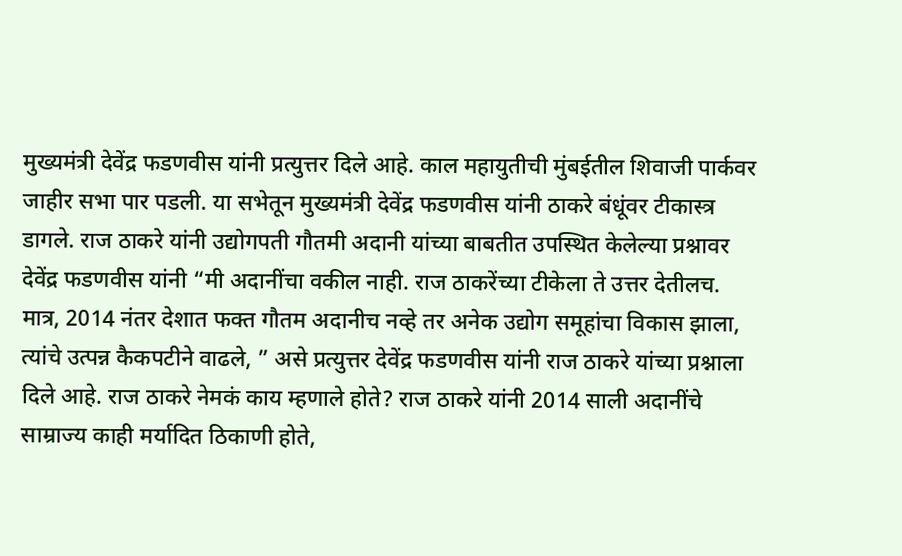मुख्यमंत्री देवेंद्र फडणवीस यांनी प्रत्युत्तर दिले आहे. काल महायुतीची मुंबईतील शिवाजी पार्कवर जाहीर सभा पार पडली. या सभेतून मुख्यमंत्री देवेंद्र फडणवीस यांनी ठाकरे बंधूंवर टीकास्त्र डागले. राज ठाकरे यांनी उद्योगपती गौतमी अदानी यांच्या बाबतीत उपस्थित केलेल्या प्रश्नावर देवेंद्र फडणवीस यांनी “मी अदानींचा वकील नाही. राज ठाकरेंच्या टीकेला ते उत्तर देतीलच. मात्र, 2014 नंतर देशात फक्त गौतम अदानीच नव्हे तर अनेक उद्योग समूहांचा विकास झाला, त्यांचे उत्पन्न कैकपटीने वाढले, ” असे प्रत्युत्तर देवेंद्र फडणवीस यांनी राज ठाकरे यांच्या प्रश्नाला दिले आहे. राज ठाकरे नेमकं काय म्हणाले होते? राज ठाकरे यांनी 2014 साली अदानींचे साम्राज्य काही मर्यादित ठिकाणी होते,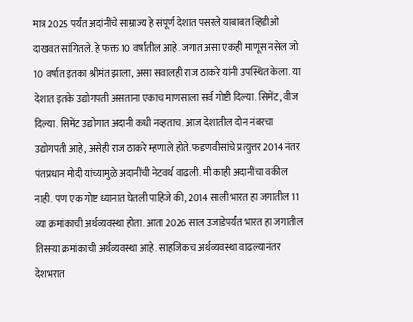मात्र 2025 पर्यंत अदांनींचे साम्राज्य हे संपूर्ण देशात पसरले याबाबत व्हिडीओ दाखवत सांगितले. हे फक्त 10 वर्षांतील आहे. जगात असा एकही माणूस नसेल जो 10 वर्षात इतका श्रीमंत झाला, असा सवालही राज ठाकरे यांनी उपस्थित केला. या देशात इतके उद्योगपती असताना एकाच माणसाला सर्व गोष्टी दिल्या. सिमेंट, वीज दिल्या. सिमेंट उद्योगात अदानी कधी नव्हताच. आज देशातील दोन नंबरचा उद्योगपती आहे, असेही राज ठाकरे म्हणाले होते. फडणवीसांचे प्रत्युत्तर 2014 नंतर पंतप्रधान मोदी यांच्यामुळे अदानींची नेटवर्थ वाढली. मी काही अदानींचा वकील नाही. पण एक गोष्ट ध्यानात घेतली पाहिजे की, 2014 साली भारत हा जगातील 11 व्या क्रमांकाची अर्थव्यवस्था होता. आता 2026 साल उजाडेपर्यंत भारत हा जगातील तिसऱ्या क्रमांकाची अर्थव्यवस्था आहे. साहजिकच अर्थव्यवस्था वाढल्यानंतर देशभरात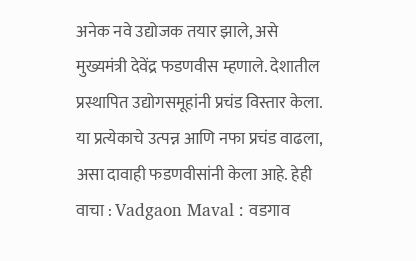अनेक नवे उद्योजक तयार झाले, असे मुख्यमंत्री देवेंद्र फडणवीस म्हणाले. देशातील प्रस्थापित उद्योगसमूहांनी प्रचंड विस्तार केला. या प्रत्येकाचे उत्पन्न आणि नफा प्रचंड वाढला, असा दावाही फडणवीसांनी केला आहे. हेही वाचा : Vadgaon Maval : वडगाव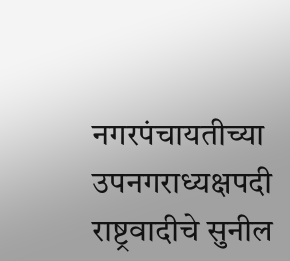नगरपंचायतीच्या उपनगराध्यक्षपदी राष्ट्रवादीचे सुनील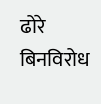ढोरे बिनविरोध